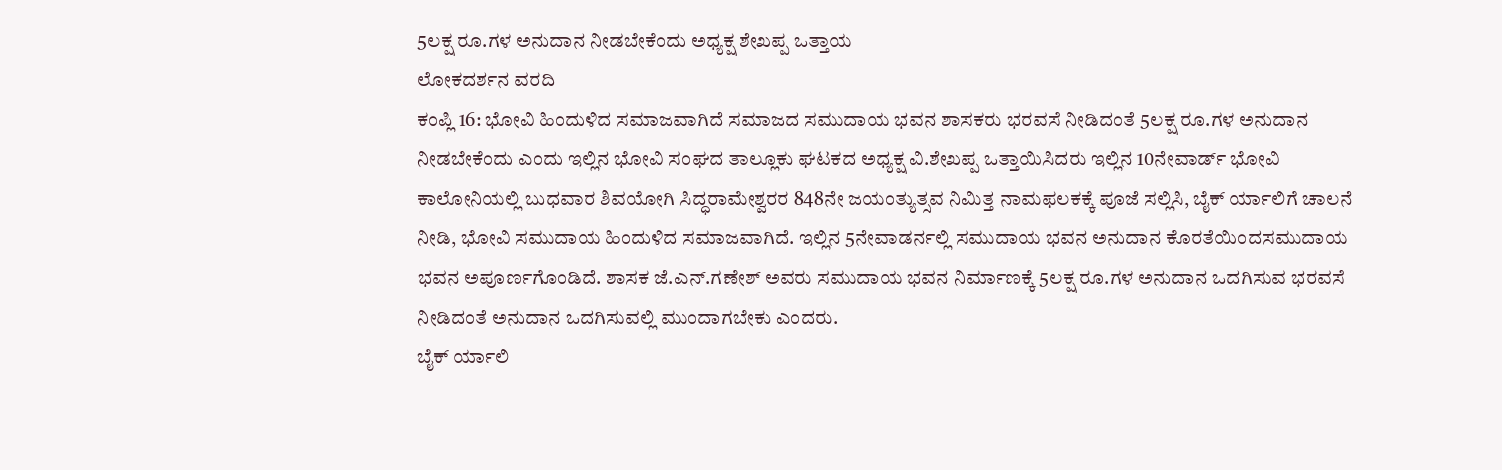5ಲಕ್ಷ ರೂ.ಗಳ ಅನುದಾನ ನೀಡಬೇಕೆಂದು ಅಧ್ಯಕ್ಷ ಶೇಖಪ್ಪ ಒತ್ತಾಯ
ಲೋಕದರ್ಶನ ವರದಿ
ಕಂಪ್ಲಿ 16: ಭೋವಿ ಹಿಂದುಳಿದ ಸಮಾಜವಾಗಿದೆ ಸಮಾಜದ ಸಮುದಾಯ ಭವನ ಶಾಸಕರು ಭರವಸೆ ನೀಡಿದಂತೆ 5ಲಕ್ಷ ರೂ.ಗಳ ಅನುದಾನ ನೀಡಬೇಕೆಂದು ಎಂದು ಇಲ್ಲಿನ ಭೋವಿ ಸಂಘದ ತಾಲ್ಲೂಕು ಘಟಕದ ಅಧ್ಯಕ್ಷ ವಿ.ಶೇಖಪ್ಪ ಒತ್ತಾಯಿಸಿದರು ಇಲ್ಲಿನ 10ನೇವಾರ್ಡ್ ಭೋವಿ ಕಾಲೋನಿಯಲ್ಲಿ ಬುಧವಾರ ಶಿವಯೋಗಿ ಸಿದ್ಧರಾಮೇಶ್ವರರ 848ನೇ ಜಯಂತ್ಯುತ್ಸವ ನಿಮಿತ್ತ ನಾಮಫಲಕಕ್ಕೆ ಪೂಜೆ ಸಲ್ಲಿಸಿ, ಬೈಕ್ ರ್ಯಾಲಿಗೆ ಚಾಲನೆ ನೀಡಿ, ಭೋವಿ ಸಮುದಾಯ ಹಿಂದುಳಿದ ಸಮಾಜವಾಗಿದೆ. ಇಲ್ಲಿನ 5ನೇವಾಡರ್ನಲ್ಲಿ ಸಮುದಾಯ ಭವನ ಅನುದಾನ ಕೊರತೆಯಿಂದಸಮುದಾಯ ಭವನ ಅಪೂರ್ಣಗೊಂಡಿದೆ. ಶಾಸಕ ಜೆ.ಎನ್.ಗಣೇಶ್ ಅವರು ಸಮುದಾಯ ಭವನ ನಿರ್ಮಾಣಕ್ಕೆ 5ಲಕ್ಷ ರೂ.ಗಳ ಅನುದಾನ ಒದಗಿಸುವ ಭರವಸೆ ನೀಡಿದಂತೆ ಅನುದಾನ ಒದಗಿಸುವಲ್ಲಿ ಮುಂದಾಗಬೇಕು ಎಂದರು.
ಬೈಕ್ ರ್ಯಾಲಿ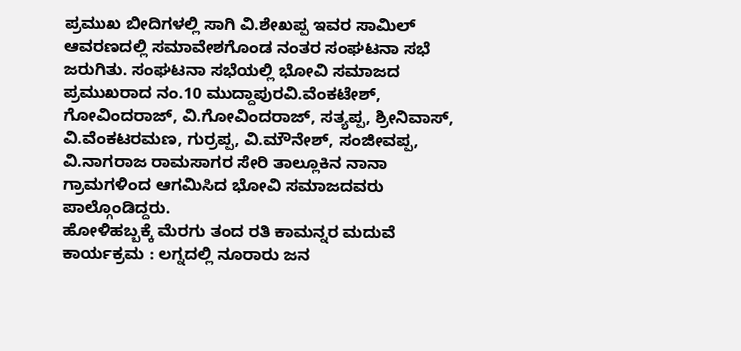ಪ್ರಮುಖ ಬೀದಿಗಳಲ್ಲಿ ಸಾಗಿ ವಿ.ಶೇಖಪ್ಪ ಇವರ ಸಾಮಿಲ್ ಆವರಣದಲ್ಲಿ ಸಮಾವೇಶಗೊಂಡ ನಂತರ ಸಂಘಟನಾ ಸಭೆ ಜರುಗಿತು. ಸಂಘಟನಾ ಸಭೆಯಲ್ಲಿ ಭೋವಿ ಸಮಾಜದ ಪ್ರಮುಖರಾದ ನಂ.10 ಮುದ್ದಾಪುರವಿ.ವೆಂಕಟೇಶ್, ಗೋವಿಂದರಾಜ್, ವಿ.ಗೋವಿಂದರಾಜ್, ಸತ್ಯಪ್ಪ, ಶ್ರೀನಿವಾಸ್, ವಿ.ವೆಂಕಟರಮಣ, ಗುರ್ರಪ್ಪ, ವಿ.ಮೌನೇಶ್, ಸಂಜೀವಪ್ಪ, ವಿ.ನಾಗರಾಜ ರಾಮಸಾಗರ ಸೇರಿ ತಾಲ್ಲೂಕಿನ ನಾನಾ ಗ್ರಾಮಗಳಿಂದ ಆಗಮಿಸಿದ ಭೋವಿ ಸಮಾಜದವರು ಪಾಲ್ಗೊಂಡಿದ್ದರು.
ಹೋಳಿಹಬ್ಬಕ್ಕೆ ಮೆರಗು ತಂದ ರತಿ ಕಾಮನ್ನರ ಮದುವೆ ಕಾರ್ಯಕ್ರಮ : ಲಗ್ನದಲ್ಲಿ ನೂರಾರು ಜನ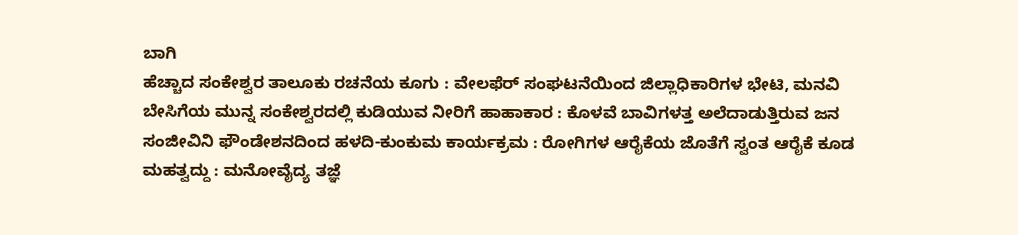ಬಾಗಿ
ಹೆಚ್ಚಾದ ಸಂಕೇಶ್ವರ ತಾಲೂಕು ರಚನೆಯ ಕೂಗು : ವೇಲಫೆರ್ ಸಂಘಟನೆಯಿಂದ ಜಿಲ್ಲಾಧಿಕಾರಿಗಳ ಭೇಟಿ, ಮನವಿ
ಬೇಸಿಗೆಯ ಮುನ್ನ ಸಂಕೇಶ್ವರದಲ್ಲಿ ಕುಡಿಯುವ ನೀರಿಗೆ ಹಾಹಾಕಾರ : ಕೊಳವೆ ಬಾವಿಗಳತ್ತ ಅಲೆದಾಡುತ್ತಿರುವ ಜನ
ಸಂಜೀವಿನಿ ಫೌಂಡೇಶನದಿಂದ ಹಳದಿ-ಕುಂಕುಮ ಕಾರ್ಯಕ್ರಮ : ರೋಗಿಗಳ ಆರೈಕೆಯ ಜೊತೆಗೆ ಸ್ವಂತ ಆರೈಕೆ ಕೂಡ ಮಹತ್ವದ್ದು : ಮನೋವೈದ್ಯ ತಜ್ಞೆ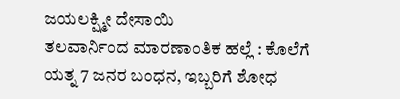ಜಯಲಕ್ಷ್ಮೀ ದೇಸಾಯಿ
ತಲವಾರ್ನಿಂದ ಮಾರಣಾಂತಿಕ ಹಲ್ಲೆ : ಕೊಲೆಗೆ ಯತ್ನ 7 ಜನರ ಬಂಧನ, ಇಬ್ಬರಿಗೆ ಶೋಧ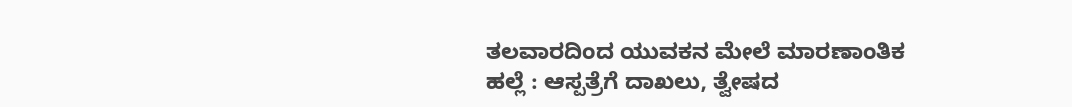ತಲವಾರದಿಂದ ಯುವಕನ ಮೇಲೆ ಮಾರಣಾಂತಿಕ ಹಲ್ಲೆ : ಆಸ್ಪತ್ರೆಗೆ ದಾಖಲು, ತ್ವೇಷದ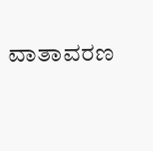ವಾತಾವರಣ